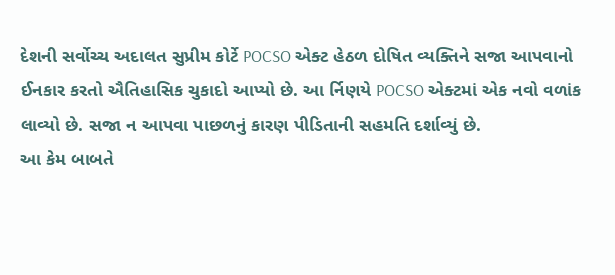દેશની સર્વોચ્ચ અદાલત સુપ્રીમ કોર્ટે POCSO એક્ટ હેઠળ દોષિત વ્યક્તિને સજા આપવાનો ઈનકાર કરતો ઐતિહાસિક ચુકાદો આપ્યો છે. આ ર્નિણયે POCSO એક્ટમાં એક નવો વળાંક લાવ્યો છે. સજા ન આપવા પાછળનું કારણ પીડિતાની સહમતિ દર્શાવ્યું છે.
આ કેમ બાબતે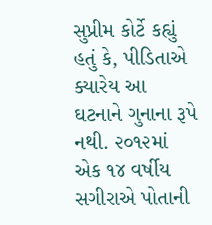સુપ્રીમ કોર્ટે કહ્યું હતું કે, પીડિતાએ ક્યારેય આ ઘટનાને ગુનાના રૂપે નથી. ૨૦૧૨માં એક ૧૪ વર્ષીય સગીરાએ પોતાની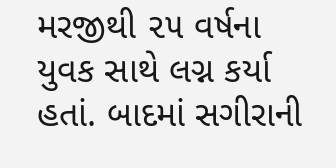મરજીથી ૨૫ વર્ષના યુવક સાથે લગ્ન કર્યા હતાં. બાદમાં સગીરાની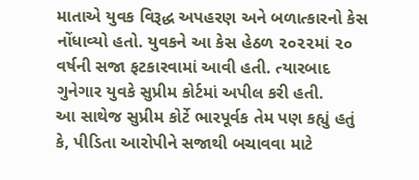માતાએ યુવક વિરૂદ્ધ અપહરણ અને બળાત્કારનો કેસ નોંધાવ્યો હતો. યુવકને આ કેસ હેઠળ ૨૦૨૨માં ૨૦ વર્ષની સજા ફટકારવામાં આવી હતી. ત્યારબાદ ગુનેગાર યુવકે સુપ્રીમ કોર્ટમાં અપીલ કરી હતી.
આ સાથેજ સુપ્રીમ કોર્ટે ભારપૂર્વક તેમ પણ કહ્યું હતું કે, પીડિતા આરોપીને સજાથી બચાવવા માટે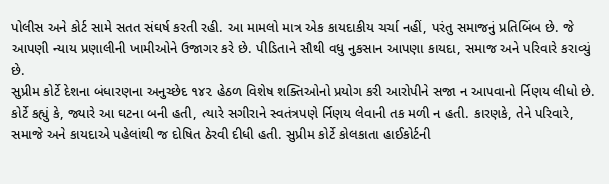પોલીસ અને કોર્ટ સામે સતત સંઘર્ષ કરતી રહી. આ મામલો માત્ર એક કાયદાકીય ચર્ચા નહીં, પરંતુ સમાજનું પ્રતિબિંબ છે. જે આપણી ન્યાય પ્રણાલીની ખામીઓને ઉજાગર કરે છે. પીડિતાને સૌથી વધુ નુકસાન આપણા કાયદા, સમાજ અને પરિવારે કરાવ્યું છે.
સુપ્રીમ કોર્ટે દેશના બંધારણના અનુચ્છેદ ૧૪૨ હેઠળ વિશેષ શક્તિઓનો પ્રયોગ કરી આરોપીને સજા ન આપવાનો ર્નિણય લીધો છે. કોર્ટે કહ્યું કે, જ્યારે આ ઘટના બની હતી, ત્યારે સગીરાને સ્વતંત્રપણે ર્નિણય લેવાની તક મળી ન હતી. કારણકે, તેને પરિવારે, સમાજે અને કાયદાએ પહેલાંથી જ દોષિત ઠેરવી દીધી હતી. સુપ્રીમ કોર્ટે કોલકાતા હાઈકોર્ટની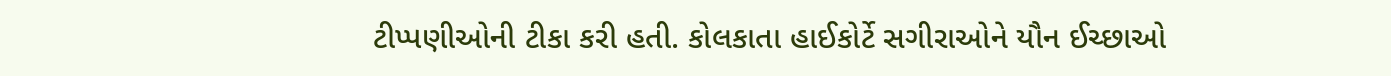ટીપ્પણીઓની ટીકા કરી હતી. કોલકાતા હાઈકોર્ટે સગીરાઓને યૌન ઈચ્છાઓ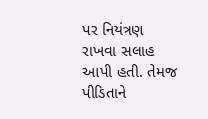પર નિયંત્રણ રાખવા સલાહ આપી હતી. તેમજ પીડિતાને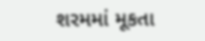શરમમાં મૂકતા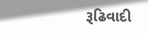રૂઢિવાદી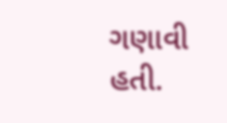ગણાવી હતી.